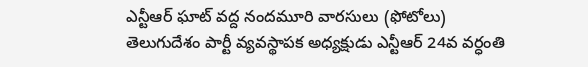ఎన్టీఆర్ ఘాట్ వద్ద నందమూరి వారసులు (ఫోటోలు)
తెలుగుదేశం పార్టీ వ్యవస్థాపక అధ్యక్షుడు ఎన్టీఆర్ 24వ వర్ధంతి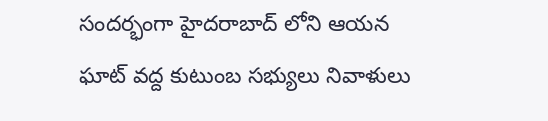సందర్భంగా హైదరాబాద్ లోని ఆయన ఘాట్ వద్ద కుటుంబ సభ్యులు నివాళులు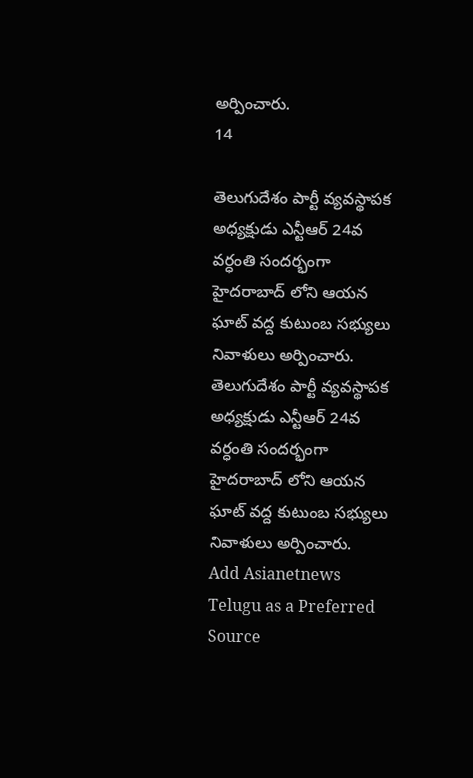అర్పించారు.
14

తెలుగుదేశం పార్టీ వ్యవస్థాపక అధ్యక్షుడు ఎన్టీఆర్ 24వ వర్ధంతి సందర్భంగా హైదరాబాద్ లోని ఆయన ఘాట్ వద్ద కుటుంబ సభ్యులు నివాళులు అర్పించారు.
తెలుగుదేశం పార్టీ వ్యవస్థాపక అధ్యక్షుడు ఎన్టీఆర్ 24వ వర్ధంతి సందర్భంగా హైదరాబాద్ లోని ఆయన ఘాట్ వద్ద కుటుంబ సభ్యులు నివాళులు అర్పించారు.
Add Asianetnews Telugu as a Preferred Source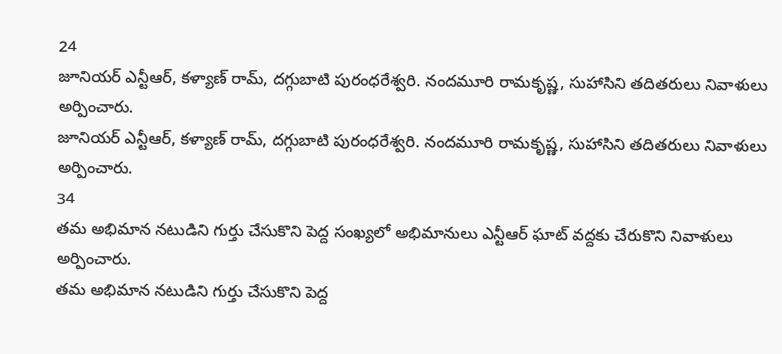24
జూనియర్ ఎన్టీఆర్, కళ్యాణ్ రామ్, దగ్గుబాటి పురంధరేశ్వరి. నందమూరి రామకృష్ణ, సుహాసిని తదితరులు నివాళులు అర్పించారు.
జూనియర్ ఎన్టీఆర్, కళ్యాణ్ రామ్, దగ్గుబాటి పురంధరేశ్వరి. నందమూరి రామకృష్ణ, సుహాసిని తదితరులు నివాళులు అర్పించారు.
34
తమ అభిమాన నటుడిని గుర్తు చేసుకొని పెద్ద సంఖ్యలో అభిమానులు ఎన్టీఆర్ ఘాట్ వద్దకు చేరుకొని నివాళులు అర్పించారు.
తమ అభిమాన నటుడిని గుర్తు చేసుకొని పెద్ద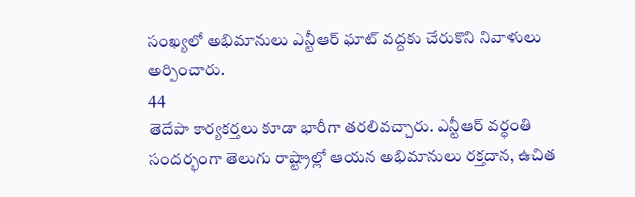సంఖ్యలో అభిమానులు ఎన్టీఆర్ ఘాట్ వద్దకు చేరుకొని నివాళులు అర్పించారు.
44
తెదేపా కార్యకర్తలు కూడా భారీగా తరలివచ్చారు. ఎన్టీఆర్ వర్ధంతి సందర్భంగా తెలుగు రాష్ట్రాల్లో ఆయన అభిమానులు రక్తదాన, ఉచిత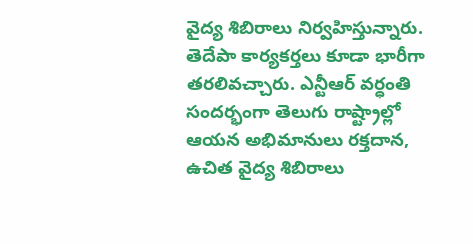వైద్య శిబిరాలు నిర్వహిస్తున్నారు.
తెదేపా కార్యకర్తలు కూడా భారీగా తరలివచ్చారు. ఎన్టీఆర్ వర్ధంతి సందర్భంగా తెలుగు రాష్ట్రాల్లో ఆయన అభిమానులు రక్తదాన, ఉచిత వైద్య శిబిరాలు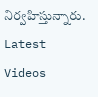నిర్వహిస్తున్నారు.
Latest Videos